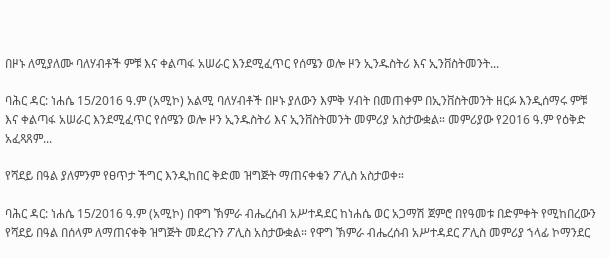በዞኑ ለሚያለሙ ባለሃብቶች ምቹ እና ቀልጣፋ አሠራር እንደሚፈጥር የሰሜን ወሎ ዞን ኢንዱስትሪ እና ኢንቨስትመንት...

ባሕር ዳር: ነሐሴ 15/2016 ዓ.ም (አሚኮ) አልሚ ባለሃብቶች በዞኑ ያለውን እምቅ ሃብት በመጠቀም በኢንቨስትመንት ዘርፉ እንዲሰማሩ ምቹ እና ቀልጣፋ አሠራር እንደሚፈጥር የሰሜን ወሎ ዞን ኢንዱስትሪ እና ኢንቨስትመንት መምሪያ አስታውቋል። መምሪያው የ2016 ዓ.ም የዕቅድ አፈጻጸም...

የሻደይ በዓል ያለምንም የፀጥታ ችግር እንዲከበር ቅድመ ዝግጅት ማጠናቀቁን ፖሊስ አስታወቀ።

ባሕር ዳር: ነሐሴ 15/2016 ዓ.ም (አሚኮ) በዋግ ኽምራ ብሔረሰብ አሥተዳደር ከነሐሴ ወር አጋማሽ ጀምሮ በየዓመቱ በድምቀት የሚከበረውን የሻደይ በዓል በሰላም ለማጠናቀቅ ዝግጅት መደረጉን ፖሊስ አስታውቋል። የዋግ ኽምራ ብሔረሰብ አሥተዳደር ፖሊስ መምሪያ ኀላፊ ኮማንደር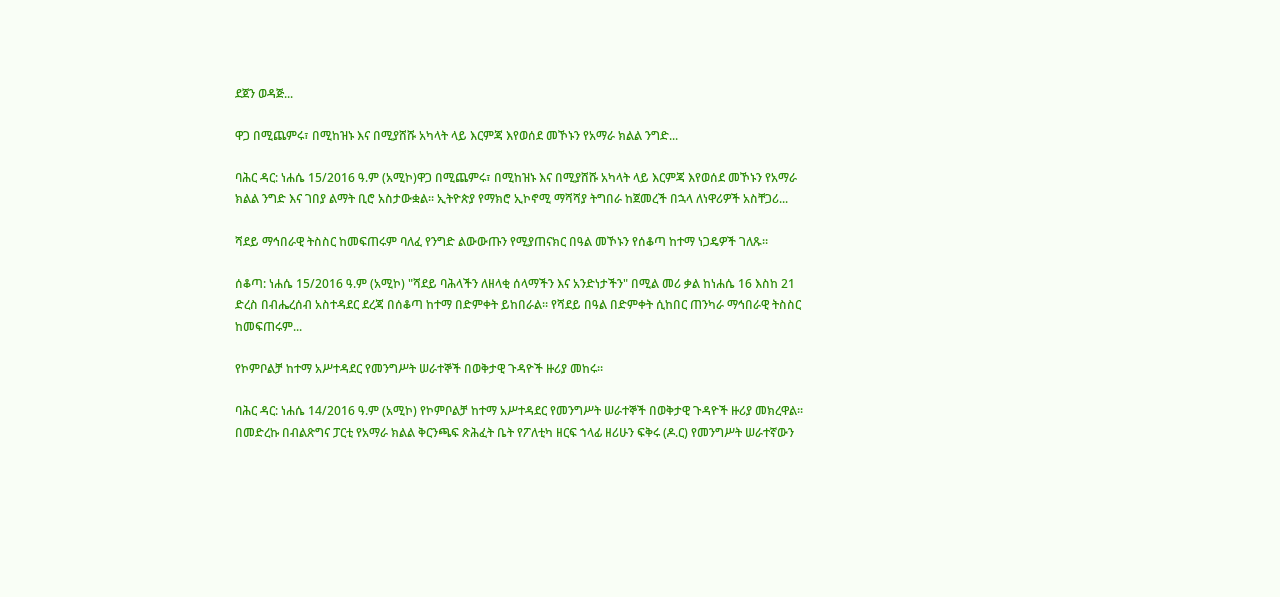ደጀን ወዳጅ...

ዋጋ በሚጨምሩ፣ በሚከዝኑ እና በሚያሸሹ አካላት ላይ እርምጃ እየወሰደ መኾኑን የአማራ ክልል ንግድ...

ባሕር ዳር: ነሐሴ 15/2016 ዓ.ም (አሚኮ)ዋጋ በሚጨምሩ፣ በሚከዝኑ እና በሚያሸሹ አካላት ላይ እርምጃ እየወሰደ መኾኑን የአማራ ክልል ንግድ እና ገበያ ልማት ቢሮ አስታውቋል፡፡ ኢትዮጵያ የማክሮ ኢኮኖሚ ማሻሻያ ትግበራ ከጀመረች በኋላ ለነዋሪዎች አስቸጋሪ...

ሻደይ ማኅበራዊ ትስስር ከመፍጠሩም ባለፈ የንግድ ልውውጡን የሚያጠናክር በዓል መኾኑን የሰቆጣ ከተማ ነጋዴዎች ገለጹ።

ሰቆጣ: ነሐሴ 15/2016 ዓ.ም (አሚኮ) "ሻደይ ባሕላችን ለዘላቂ ሰላማችን እና አንድነታችን" በሚል መሪ ቃል ከነሐሴ 16 እስከ 21 ድረስ በብሔረሰብ አስተዳደር ደረጃ በሰቆጣ ከተማ በድምቀት ይከበራል። የሻደይ በዓል በድምቀት ሲከበር ጠንካራ ማኅበራዊ ትስስር ከመፍጠሩም...

የኮምቦልቻ ከተማ አሥተዳደር የመንግሥት ሠራተኞች በወቅታዊ ጉዳዮች ዙሪያ መከሩ።

ባሕር ዳር: ነሐሴ 14/2016 ዓ.ም (አሚኮ) የኮምቦልቻ ከተማ አሥተዳደር የመንግሥት ሠራተኞች በወቅታዊ ጉዳዮች ዙሪያ መክረዋል፡፡ በመድረኩ በብልጽግና ፓርቲ የአማራ ክልል ቅርንጫፍ ጽሕፈት ቤት የፖለቲካ ዘርፍ ኀላፊ ዘሪሁን ፍቅሩ (ዶ.ር) የመንግሥት ሠራተኛውን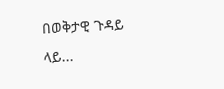በወቅታዊ ጉዳይ ላይ...